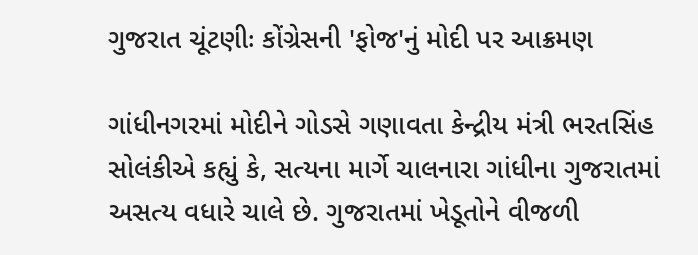ગુજરાત ચૂંટણીઃ કોંગ્રેસની 'ફોજ'નું મોદી પર આક્રમણ

ગાંધીનગરમાં મોદીને ગોડસે ગણાવતા કેન્દ્રીય મંત્રી ભરતસિંહ સોલંકીએ કહ્યું કે, સત્યના માર્ગે ચાલનારા ગાંધીના ગુજરાતમાં અસત્ય વધારે ચાલે છે. ગુજરાતમાં ખેડૂતોને વીજળી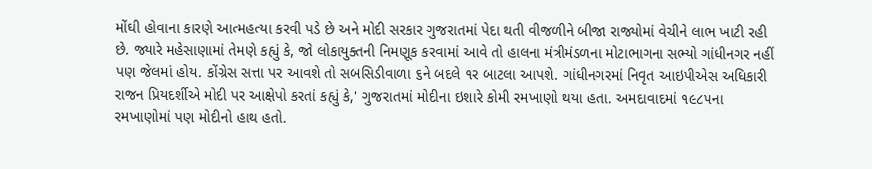મોંઘી હોવાના કારણે આત્મહત્યા કરવી પડે છે અને મોદી સરકાર ગુજરાતમાં પેદા થતી વીજળીને બીજા રાજ્યોમાં વેચીને લાભ ખાટી રહી છે. જ્યારે મહેસાણામાં તેમણે કહ્યું કે, જો લોકાયુક્તની નિમણૂક કરવામાં આવે તો હાલના મંત્રીમંડળના મોટાભાગના સભ્યો ગાંધીનગર નહીં પણ જેલમાં હોય. કોંગ્રેસ સત્તા પર આવશે તો સબસિડીવાળા ૬ને બદલે ૧ર બાટલા આપશે. ગાંધીનગરમાં નિવૃત આઇપીએસ અધિકારી રાજન પ્રિયદર્શીએ મોદી પર આક્ષેપો કરતાં કહ્યું કે,' ગુજરાતમાં મોદીના ઇશારે કોમી રમખાણો થયા હતા. અમદાવાદમાં ૧૯૮૫ના રમખાણોમાં પણ મોદીનો હાથ હતો.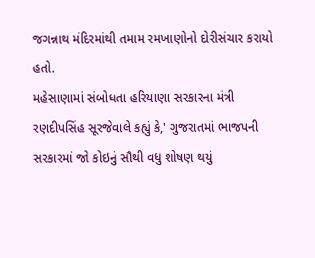જગન્નાથ મંદિરમાંથી તમામ રમખાણોનો દોરીસંચાર કરાયો હતો.
મહેસાણામાં સંબોધતા હરિયાણા સરકારના મંત્રી રણદીપસિંહ સૂરજેવાલે કહ્યું કે,' ગુજરાતમાં ભાજપની સરકારમાં જો કોઇનું સૌથી વધુ શોષણ થયું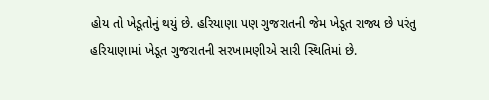હોય તો ખેડૂતોનું થયું છે. હરિયાણા પણ ગુજરાતની જેમ ખેડૂત રાજ્ય છે પરંતુ હરિયાણામાં ખેડૂત ગુજરાતની સરખામણીએ સારી સ્થિતિમાં છે.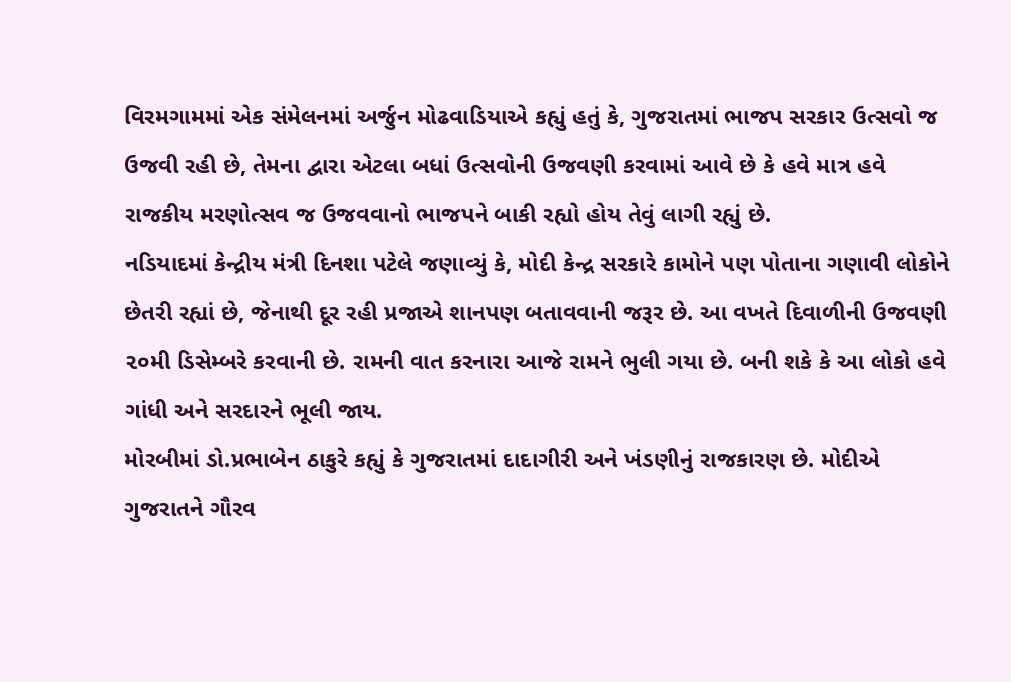વિરમગામમાં એક સંમેલનમાં અર્જુન મોઢવાડિયાએ કહ્યું હતું કે, ગુજરાતમાં ભાજપ સરકાર ઉત્સવો જ ઉજવી રહી છે, તેમના દ્વારા એટલા બધાં ઉત્સવોની ઉજવણી કરવામાં આવે છે કે હવે માત્ર હવે રાજકીય મરણોત્સવ જ ઉજવવાનો ભાજપને બાકી રહ્યો હોય તેવું લાગી રહ્યું છે.
નડિયાદમાં કેન્દ્રીય મંત્રી દિનશા પટેલે જણાવ્યું કે, મોદી કેન્દ્ર સરકારે કામોને પણ પોતાના ગણાવી લોકોને છેતરી રહ્યાં છે, જેનાથી દૂર રહી પ્રજાએ શાનપણ બતાવવાની જરૂર છે. આ વખતે દિવાળીની ઉજવણી ૨૦મી ડિસેમ્બરે કરવાની છે. રામની વાત કરનારા આજે રામને ભુલી ગયા છે. બની શકે કે આ લોકો હવે ગાંધી અને સરદારને ભૂલી જાય.
મોરબીમાં ડો.પ્રભાબેન ઠાકુરે કહ્યું કે ગુજરાતમાં દાદાગીરી અને ખંડણીનું રાજકારણ છે. મોદીએ ગુજરાતને ગૌરવ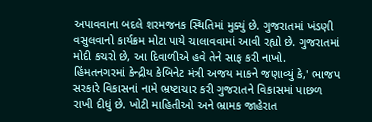અપાવવાના બદલે શરમજનક સ્થિતિમાં મુક્યું છે. ગુજરાતમાં ખંડણી વસુલવાનો કાર્યક્રમ મોટા પાયે ચાલાવવામાં આવી રહ્યો છે. ગુજરાતમાં મોદી કચરો છે, આ દિવાળીએ હવે તેને સાફ કરી નાખો.
હિંમતનગરમાં કેન્દ્રીય કેબિનેટ મંત્રી અજય માકને જણાવ્યું કે,' ભાજપ સરકારે વિકાસનાં નામે ભ્રષ્ટાચાર કરી ગુજરાતને વિકાસમાં પાછળ રાખી દીધું છે. ખોટી માહિતીઓ અને ભ્રામક જાહેરાત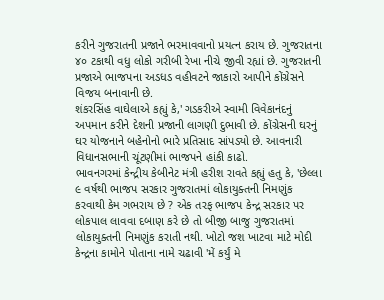કરીને ગુજરાતની પ્રજાને ભરમાવવાનો પ્રયત્ન કરાય છે. ગુજરાતના ૪૦ ટકાથી વધુ લોકો ગરીબી રેખા નીચે જીવી રહ્યાં છે. ગુજરાતની પ્રજાએ ભાજપના અડધડ વહીવટને જાકારો આપીને કોંગ્રેસને વિજય બનાવાની છે.
શંકરસિંહ વાઘેલાએ કહ્યું કે,' ગડકરીએ સ્વામી વિવેકાનંદનું અપમાન કરીને દેશની પ્રજાની લાગણી દુભાવી છે. કોંગ્રેસની ઘરનું ઘર યોજનાને બહેનોનો ભારે પ્રતિસાદ સાંપડ્યો છે. આવનારી વિધાનસભાની ચૂંટણીમાં ભાજપને હાંકી કાઢો.
ભાવનગરમાં કેન્દ્રીય કેબીનેટ મંત્રી હરીશ રાવતે કહ્યું હતુ કે, 'છેલ્લા ૯ વર્ષથી ભાજપ સરકાર ગુજરાતમાં લોકાયુક્તની નિમણુંક કરવાથી કેમ ગભરાય છે ? એક તરફ ભાજપ કેન્દ્ર સરકાર પર લોકપાલ લાવવા દબાણ કરે છે તો બીજી બાજુ ગુજરાતમાં લોકાયુક્તની નિમણુંક કરાતી નથી. ખોટો જશ ખાટવા માટે મોદી કેન્દ્રના કામોને પોતાના નામે ચઢાવી 'મેં કર્યું મે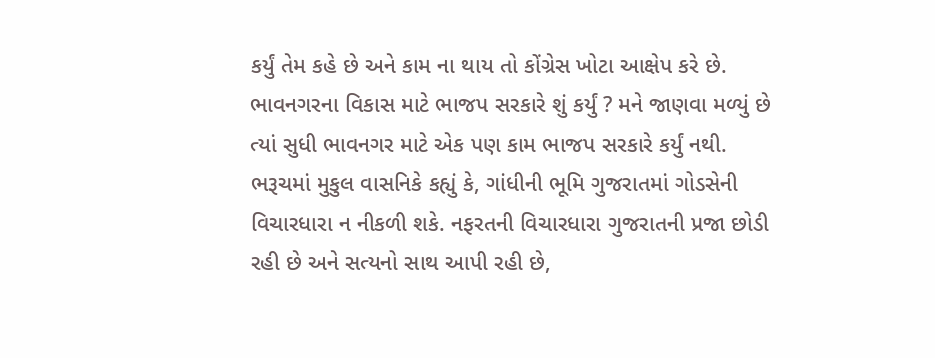કર્યું તેમ કહે છે અને કામ ના થાય તો કોંગ્રેસ ખોટા આક્ષેપ કરે છે. ભાવનગરના વિકાસ માટે ભાજપ સરકારે શું કર્યું ? મને જાણવા મળ્યું છે ત્યાં સુધી ભાવનગર માટે એક પણ કામ ભાજપ સરકારે કર્યું નથી.
ભરૂચમાં મુકુલ વાસનિકે કહ્યું કે, ગાંધીની ભૂમિ ગુજરાતમાં ગોડસેની વિચારધારા ન નીકળી શકે. નફરતની વિચારધારા ગુજરાતની પ્રજા છોડી રહી છે અને સત્યનો સાથ આપી રહી છે,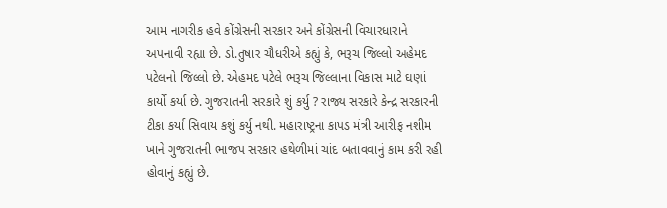આમ નાગરીક હવે કોંગ્રેસની સરકાર અને કોંગ્રેસની વિચારધારાને અપનાવી રહ્યા છે. ડો.તુષાર ચૌધરીએ કહ્યું કે, ભરૂચ જિલ્લો અહેમદ પટેલનો જિલ્લો છે. એહમદ પટેલે ભરૂચ જિલ્લાના વિકાસ માટે ઘણાં કાર્યો કર્યા છે. ગુજરાતની સરકારે શું કર્યુ ? રાજ્ય સરકારે કેન્દ્ર સરકારની ટીકા કર્યા સિવાય કશું કર્યુ નથી. મહારાષ્ટ્રના કાપડ મંત્રી આરીફ નશીમ ખાને ગુજરાતની ભાજપ સરકાર હથેળીમાં ચાંદ બતાવવાનું કામ કરી રહી હોવાનું કહ્યું છે.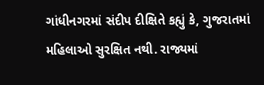ગાંધીનગરમાં સંદીપ દીક્ષિતે કહ્યું કે, ગુજરાતમાં મહિલાઓ સુરક્ષિત નથી. રાજ્યમાં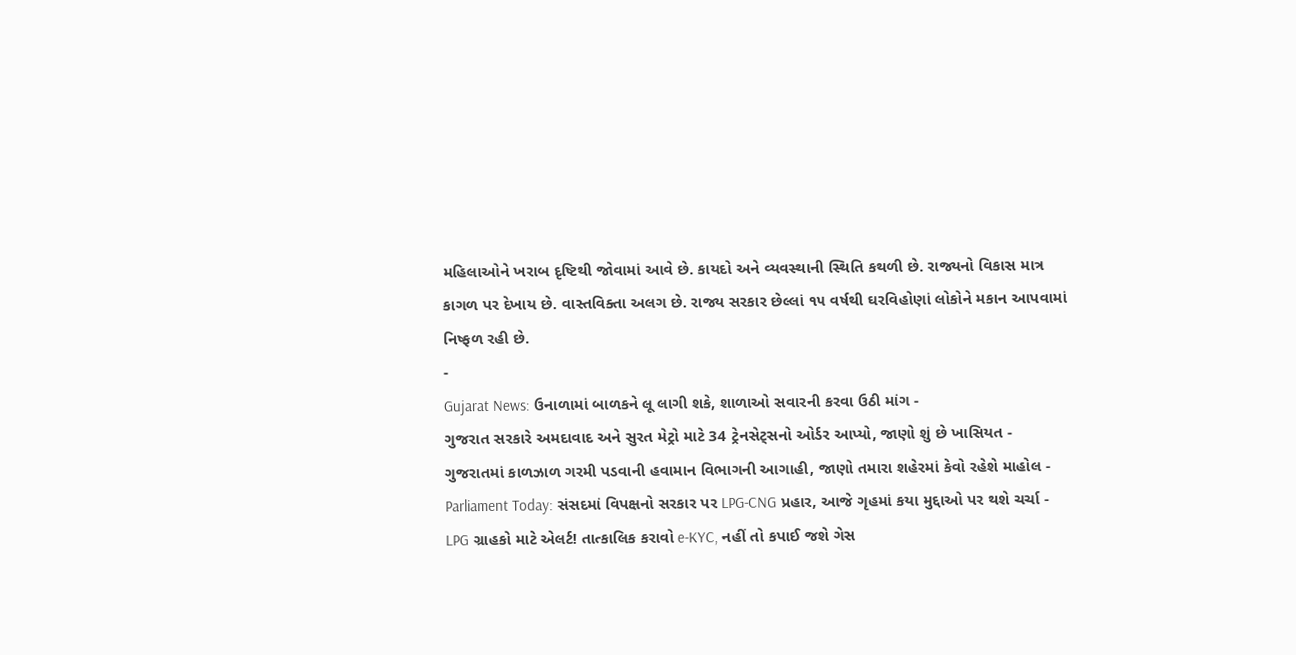મહિલાઓને ખરાબ દૃષ્ટિથી જોવામાં આવે છે. કાયદો અને વ્યવસ્થાની સ્થિતિ કથળી છે. રાજ્યનો વિકાસ માત્ર કાગળ પર દેખાય છે. વાસ્તવિક્તા અલગ છે. રાજ્ય સરકાર છેલ્લાં ૧૫ વર્ષથી ઘરવિહોણાં લોકોને મકાન આપવામાં નિષ્ફળ રહી છે.
-
Gujarat News: ઉનાળામાં બાળકને લૂ લાગી શકે, શાળાઓ સવારની કરવા ઉઠી માંગ -
ગુજરાત સરકારે અમદાવાદ અને સુરત મેટ્રો માટે 34 ટ્રેનસેટ્સનો ઓર્ડર આપ્યો, જાણો શું છે ખાસિયત -
ગુજરાતમાં કાળઝાળ ગરમી પડવાની હવામાન વિભાગની આગાહી, જાણો તમારા શહેરમાં કેવો રહેશે માહોલ -
Parliament Today: સંસદમાં વિપક્ષનો સરકાર પર LPG-CNG પ્રહાર, આજે ગૃહમાં કયા મુદ્દાઓ પર થશે ચર્ચા -
LPG ગ્રાહકો માટે એલર્ટ! તાત્કાલિક કરાવો e-KYC, નહીં તો કપાઈ જશે ગેસ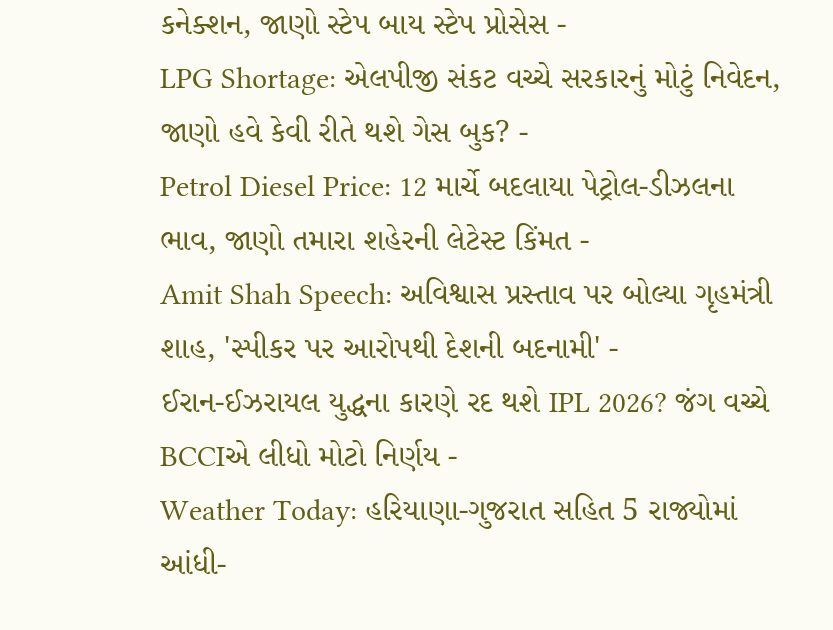કનેક્શન, જાણો સ્ટેપ બાય સ્ટેપ પ્રોસેસ -
LPG Shortage: એલપીજી સંકટ વચ્ચે સરકારનું મોટું નિવેદન, જાણો હવે કેવી રીતે થશે ગેસ બુક? -
Petrol Diesel Price: 12 માર્ચે બદલાયા પેટ્રોલ-ડીઝલના ભાવ, જાણો તમારા શહેરની લેટેસ્ટ કિંમત -
Amit Shah Speech: અવિશ્વાસ પ્રસ્તાવ પર બોલ્યા ગૃહમંત્રી શાહ, 'સ્પીકર પર આરોપથી દેશની બદનામી' -
ઈરાન-ઈઝરાયલ યુદ્ધના કારણે રદ થશે IPL 2026? જંગ વચ્ચે BCCIએ લીધો મોટો નિર્ણય -
Weather Today: હરિયાણા-ગુજરાત સહિત 5 રાજ્યોમાં આંધી-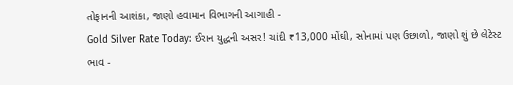તોફાનની આશંકા, જાણો હવામાન વિભાગની આગાહી -
Gold Silver Rate Today: ઈરાન યુદ્ધની અસર! ચાંદી ₹13,000 મોંઘી, સોનામાં પણ ઉછાળો, જાણો શું છે લેટેસ્ટ ભાવ -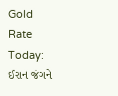Gold Rate Today: ઈરાન જંગને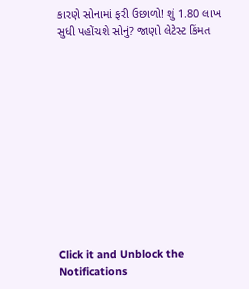કારણે સોનામાં ફરી ઉછાળો! શું 1.80 લાખ સુધી પહોંચશે સોનું? જાણો લેટેસ્ટ કિંમત












Click it and Unblock the Notifications